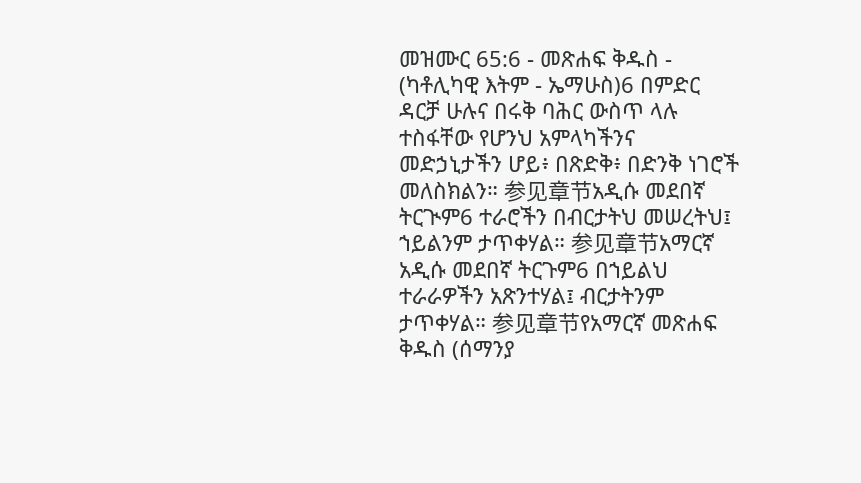መዝሙር 65:6 - መጽሐፍ ቅዱስ - (ካቶሊካዊ እትም - ኤማሁስ)6 በምድር ዳርቻ ሁሉና በሩቅ ባሕር ውስጥ ላሉ ተስፋቸው የሆንህ አምላካችንና መድኃኒታችን ሆይ፥ በጽድቅ፥ በድንቅ ነገሮች መለስክልን። 参见章节አዲሱ መደበኛ ትርጒም6 ተራሮችን በብርታትህ መሠረትህ፤ ኀይልንም ታጥቀሃል። 参见章节አማርኛ አዲሱ መደበኛ ትርጉም6 በኀይልህ ተራራዎችን አጽንተሃል፤ ብርታትንም ታጥቀሃል። 参见章节የአማርኛ መጽሐፍ ቅዱስ (ሰማንያ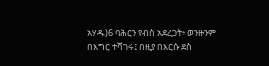አሃዱ)6 ባሕርን የብስ አደረጋት፥ ወንዙንም በእግር ተሻገሩ፤ በዚያ በእርሱ ደስ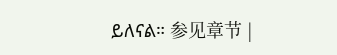ይለናል። 参见章节 |